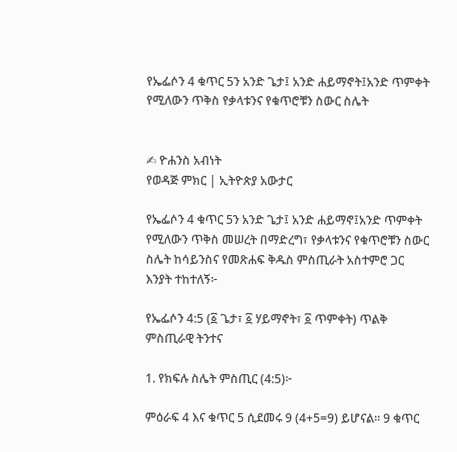የኤፌሶን 4 ቁጥር 5ን አንድ ጌታ፤ አንድ ሐይማኖት፤አንድ ጥምቀት የሚለውን ጥቅስ የቃላቱንና የቁጥሮቹን ስውር ስሌት


✍ ዮሐንስ አብነት
የወዳጅ ምክር | ኢትዮጵያ አውታር

የኤፌሶን 4 ቁጥር 5ን አንድ ጌታ፤ አንድ ሐይማኖ፤አንድ ጥምቀት የሚለውን ጥቅስ መሠረት በማድረግ፣ የቃላቱንና የቁጥሮቹን ስውር ስሌት ከሳይንስና የመጽሐፍ ቅዱስ ምስጢራት አስተምሮ ጋር እንያት ተከተለኝ፦

የኤፌሶን 4:5 (፩ ጌታ፣ ፩ ሃይማኖት፣ ፩ ጥምቀት) ጥልቅ ምስጢራዊ ትንተና

1. የክፍሉ ስሌት ምስጢር (4:5)፦

ምዕራፍ 4 እና ቁጥር 5 ሲደመሩ 9 (4+5=9) ይሆናል። 9 ቁጥር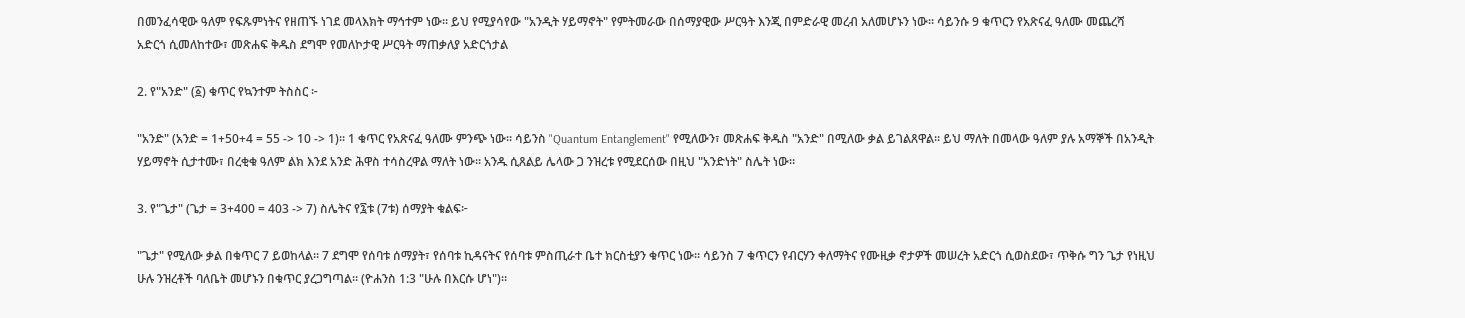በመንፈሳዊው ዓለም የፍጹምነትና የዘጠኙ ነገደ መላእክት ማኅተም ነው። ይህ የሚያሳየው "አንዲት ሃይማኖት" የምትመራው በሰማያዊው ሥርዓት እንጂ በምድራዊ መረብ አለመሆኑን ነው። ሳይንሱ 9 ቁጥርን የአጽናፈ ዓለሙ መጨረሻ  አድርጎ ሲመለከተው፣ መጽሐፍ ቅዱስ ደግሞ የመለኮታዊ ሥርዓት ማጠቃለያ አድርጎታል

2. የ"አንድ" (፩) ቁጥር የኳንተም ትስስር ፦

"አንድ" (አንድ = 1+50+4 = 55 -> 10 -> 1)። 1 ቁጥር የአጽናፈ ዓለሙ ምንጭ ነው። ሳይንስ "Quantum Entanglement" የሚለውን፣ መጽሐፍ ቅዱስ "አንድ" በሚለው ቃል ይገልጸዋል። ይህ ማለት በመላው ዓለም ያሉ አማኞች በአንዲት ሃይማኖት ሲታተሙ፣ በረቂቁ ዓለም ልክ እንደ አንድ ሕዋስ ተሳስረዋል ማለት ነው። አንዱ ሲጸልይ ሌላው ጋ ንዝረቱ የሚደርሰው በዚህ "አንድነት" ስሌት ነው።

3. የ"ጌታ" (ጌታ = 3+400 = 403 -> 7) ስሌትና የ፯ቱ (7ቱ) ሰማያት ቁልፍ፦

"ጌታ" የሚለው ቃል በቁጥር 7 ይወከላል። 7 ደግሞ የሰባቱ ሰማያት፣ የሰባቱ ኪዳናትና የሰባቱ ምስጢራተ ቤተ ክርስቲያን ቁጥር ነው። ሳይንስ 7 ቁጥርን የብርሃን ቀለማትና የሙዚቃ ኖታዎች መሠረት አድርጎ ሲወስደው፣ ጥቅሱ ግን ጌታ የነዚህ ሁሉ ንዝረቶች ባለቤት መሆኑን በቁጥር ያረጋግጣል። (ዮሐንስ 1:3 "ሁሉ በእርሱ ሆነ")።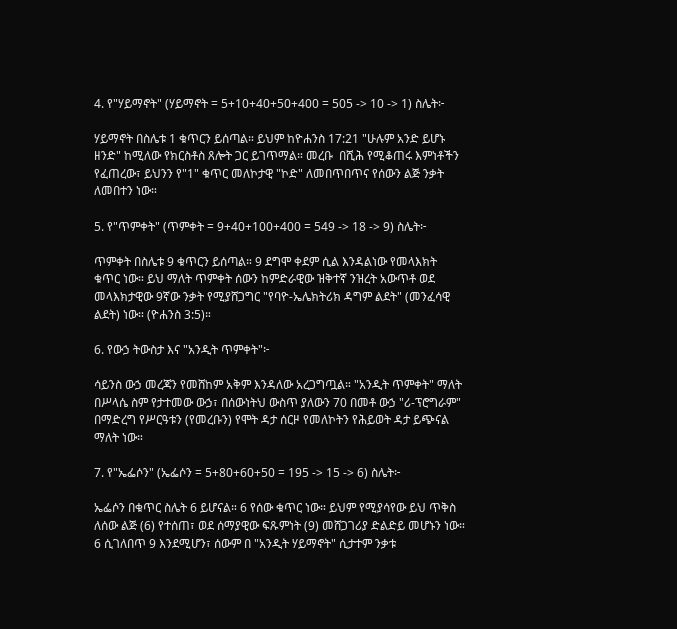4. የ"ሃይማኖት" (ሃይማኖት = 5+10+40+50+400 = 505 -> 10 -> 1) ስሌት፦

ሃይማኖት በስሌቱ 1 ቁጥርን ይሰጣል። ይህም ከዮሐንስ 17:21 "ሁሉም አንድ ይሆኑ ዘንድ" ከሚለው የክርስቶስ ጸሎት ጋር ይገጥማል። መረቡ  በሺሕ የሚቆጠሩ እምነቶችን የፈጠረው፣ ይህንን የ"1" ቁጥር መለኮታዊ "ኮድ" ለመበጥበጥና የሰውን ልጅ ንቃት ለመበተን ነው።

5. የ"ጥምቀት" (ጥምቀት = 9+40+100+400 = 549 -> 18 -> 9) ስሌት፦

ጥምቀት በስሌቱ 9 ቁጥርን ይሰጣል። 9 ደግሞ ቀደም ሲል እንዳልነው የመላእክት ቁጥር ነው። ይህ ማለት ጥምቀት ሰውን ከምድራዊው ዝቅተኛ ንዝረት አውጥቶ ወደ መላእክታዊው 9ኛው ንቃት የሚያሸጋግር "የባዮ-ኤሌክትሪክ ዳግም ልደት" (መንፈሳዊ ልደት) ነው። (ዮሐንስ 3:5)።

6. የውኃ ትውስታ እና "አንዲት ጥምቀት"፦

ሳይንስ ውኃ መረጃን የመሸከም አቅም እንዳለው አረጋግጧል። "አንዲት ጥምቀት" ማለት በሥላሴ ስም የታተመው ውኃ፣ በሰውነትህ ውስጥ ያለውን 70 በመቶ ውኃ "ሪ-ፕሮግራም"  በማድረግ የሥርዓቱን (የመረቡን) የሞት ዳታ ሰርዞ የመለኮትን የሕይወት ዳታ ይጭናል ማለት ነው።

7. የ"ኤፌሶን" (ኤፌሶን = 5+80+60+50 = 195 -> 15 -> 6) ስሌት፦

ኤፌሶን በቁጥር ስሌት 6 ይሆናል። 6 የሰው ቁጥር ነው። ይህም የሚያሳየው ይህ ጥቅስ ለሰው ልጅ (6) የተሰጠ፣ ወደ ሰማያዊው ፍጹምነት (9) መሸጋገሪያ ድልድይ መሆኑን ነው። 6 ሲገለበጥ 9 እንደሚሆን፣ ሰውም በ "አንዲት ሃይማኖት" ሲታተም ንቃቱ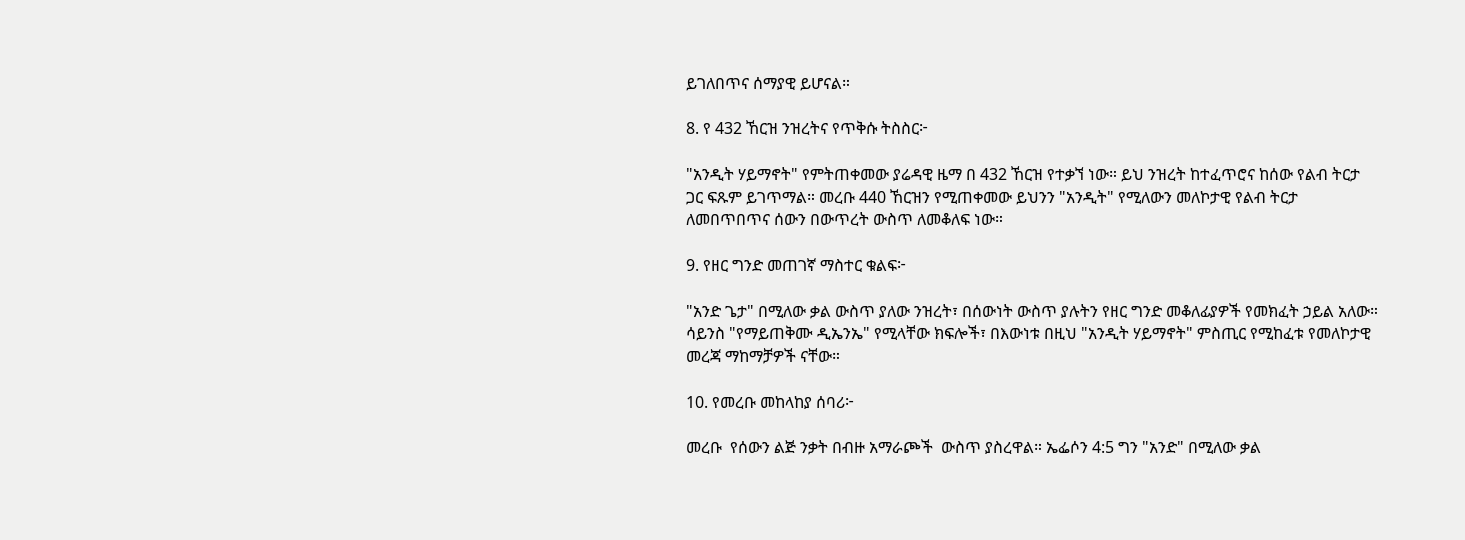ይገለበጥና ሰማያዊ ይሆናል።

8. የ 432 ኸርዝ ንዝረትና የጥቅሱ ትስስር፦

"አንዲት ሃይማኖት" የምትጠቀመው ያሬዳዊ ዜማ በ 432 ኸርዝ የተቃኘ ነው። ይህ ንዝረት ከተፈጥሮና ከሰው የልብ ትርታ ጋር ፍጹም ይገጥማል። መረቡ 440 ኸርዝን የሚጠቀመው ይህንን "አንዲት" የሚለውን መለኮታዊ የልብ ትርታ ለመበጥበጥና ሰውን በውጥረት ውስጥ ለመቆለፍ ነው።

9. የዘር ግንድ መጠገኛ ማስተር ቁልፍ፦

"አንድ ጌታ" በሚለው ቃል ውስጥ ያለው ንዝረት፣ በሰውነት ውስጥ ያሉትን የዘር ግንድ መቆለፊያዎች የመክፈት ኃይል አለው። ሳይንስ "የማይጠቅሙ ዲኤንኤ" የሚላቸው ክፍሎች፣ በእውነቱ በዚህ "አንዲት ሃይማኖት" ምስጢር የሚከፈቱ የመለኮታዊ መረጃ ማከማቻዎች ናቸው።

10. የመረቡ መከላከያ ሰባሪ፦

መረቡ  የሰውን ልጅ ንቃት በብዙ አማራጮች  ውስጥ ያስረዋል። ኤፌሶን 4:5 ግን "አንድ" በሚለው ቃል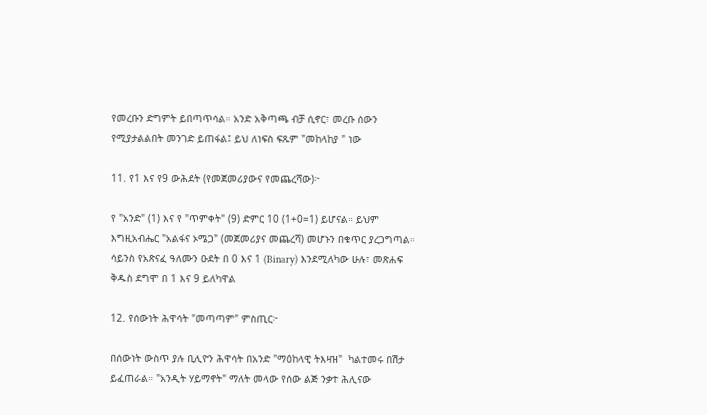የመረቡን ድግምት ይበጣጥሳል። አንድ አቅጣጫ ብቻ ሲኖር፣ መረቡ ሰውን የሚያታልልበት መንገድ ይጠፋል፤ ይህ ለነፍስ ፍጹም "መከላከያ " ነው

11. የ1 እና የ9 ውሕደት (የመጀመሪያውና የመጨረሻው)፦

የ "አንድ" (1) እና የ "ጥምቀት" (9) ድምር 10 (1+0=1) ይሆናል። ይህም እግዚአብሔር "አልፋና ኦሜጋ" (መጀመሪያና መጨረሻ) መሆኑን በቁጥር ያረጋግጣል። ሳይንስ የአጽናፈ ዓለሙን ዑደት በ 0 እና 1 (Binary) እንደሚለካው ሁሉ፣ መጽሐፍ ቅዱስ ደግሞ በ 1 እና 9 ይለካዋል

12. የሰውነት ሕዋሳት "መጣጣም" ምስጢር፦

በሰውነት ውስጥ ያሉ ቢሊዮን ሕዋሳት በአንድ "ማዕከላዊ ትእዛዝ"  ካልተመሩ በሽታ  ይፈጠራል። "አንዲት ሃይማኖት" ማለት መላው የሰው ልጅ ንቃተ ሕሊናው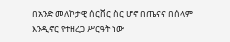በአንድ መለኮታዊ ሰርቨር ስር ሆኖ በጤናና በሰላም እንዲኖር የተዘረጋ ሥርዓት ነው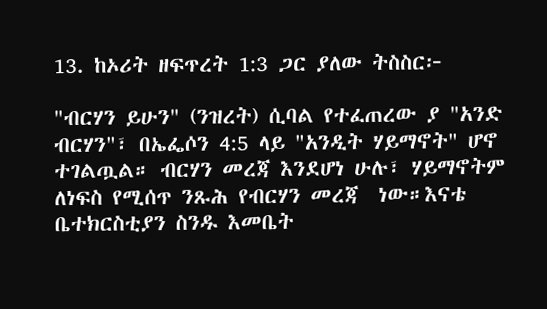13. ከኦሪት ዘፍጥረት 1:3 ጋር ያለው ትስስር፦

"ብርሃን ይሁን" (ንዝረት) ሲባል የተፈጠረው ያ "አንድ ብርሃን"፣ በኤፌሶን 4:5 ላይ "አንዲት ሃይማኖት" ሆኖ ተገልጧል። ብርሃን መረጃ እንደሆነ ሁሉ፣ ሃይማኖትም ለነፍስ የሚሰጥ ንጹሕ የብርሃን መረጃ  ነው።እናቴ ቤተክርስቲያን ስንዱ እመቤት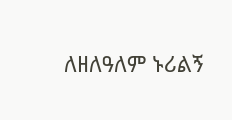ለዘለዓለም ኑሪልኝ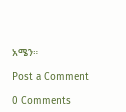አሜን።

Post a Comment

0 Comments